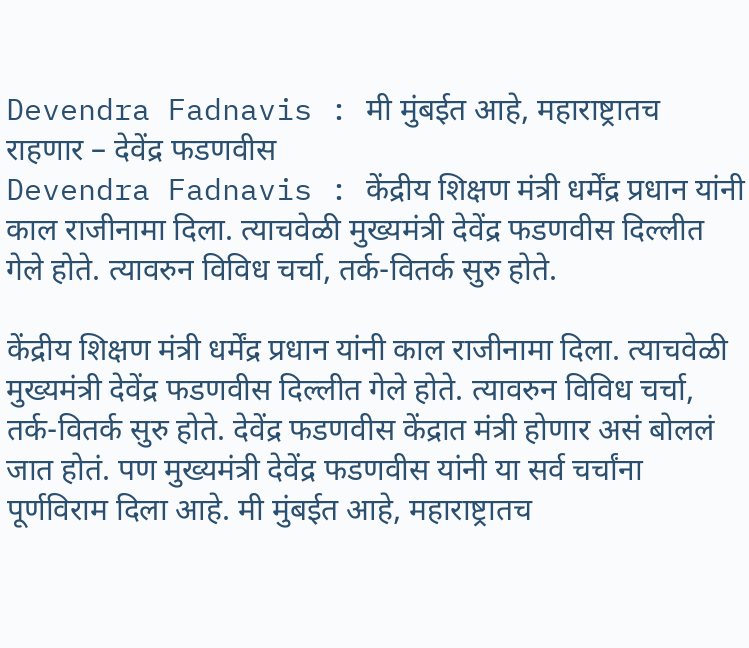Devendra Fadnavis : मी मुंबईत आहे, महाराष्ट्रातच राहणार – देवेंद्र फडणवीस
Devendra Fadnavis : केंद्रीय शिक्षण मंत्री धर्मेंद्र प्रधान यांनी काल राजीनामा दिला. त्याचवेळी मुख्यमंत्री देवेंद्र फडणवीस दिल्लीत गेले होते. त्यावरुन विविध चर्चा, तर्क-वितर्क सुरु होते.

केंद्रीय शिक्षण मंत्री धर्मेंद्र प्रधान यांनी काल राजीनामा दिला. त्याचवेळी मुख्यमंत्री देवेंद्र फडणवीस दिल्लीत गेले होते. त्यावरुन विविध चर्चा, तर्क-वितर्क सुरु होते. देवेंद्र फडणवीस केंद्रात मंत्री होणार असं बोललं जात होतं. पण मुख्यमंत्री देवेंद्र फडणवीस यांनी या सर्व चर्चांना पूर्णविराम दिला आहे. मी मुंबईत आहे, महाराष्ट्रातच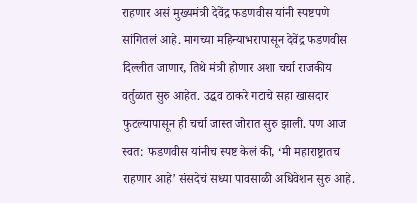राहणार असं मुख्यमंत्री देवेंद्र फडणवीस यांनी स्पष्टपणे सांगितलं आहे. मागच्या महिन्याभरापासून देवेंद्र फडणवीस दिल्लीत जाणार, तिथे मंत्री होणार अशा चर्चा राजकीय वर्तुळात सुरु आहेत. उद्धव ठाकरे गटाचे सहा खासदार फुटल्यापासून ही चर्चा जास्त जोरात सुरु झाली. पण आज स्वत: फडणवीस यांनीच स्पष्ट केलं की, ‘मी महाराष्ट्रातच राहणार आहे’ संसदेचं सध्या पावसाळी अधिवेशन सुरु आहे.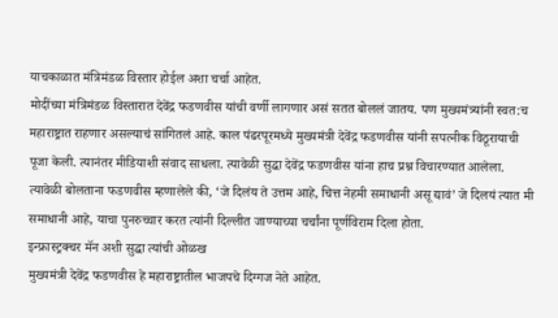याचकाळात मंत्रिमंडळ विस्तार होईल अशा चर्चा आहेत.
मोदींच्या मंत्रिमंडळ विस्तारात देवेंद्र फडणवीस यांची वर्णी लागणार असं सतत बोललं जातय. पण मुख्यमंत्र्यांनी स्वत:च महाराष्ट्रात राहणार असल्याचं सांगितलं आहे. काल पंढरपूरमध्ये मुख्यमंत्री देवेंद्र फडणवीस यांनी सपत्नीक विठूरायाची पूजा केली. त्यानंतर मीडियाशी संवाद साधला. त्यावेळी सुद्धा देवेंद्र फडणवीस यांना हाच प्रश्न विचारण्यात आलेला. त्यावेळी बोलताना फडणवीस म्हणालेले की, ‘जे दिलंय ते उत्तम आहे, चित्त नेहमी समाधानी असू द्यावं’ जे दिलयं त्यात मी समाधानी आहे, याचा पुनरुच्चार करत त्यांनी दिल्लीत जाण्याच्या चर्चांना पूर्णविराम दिला होता.
इन्फ्रास्ट्रक्चर मॅन अशी सुद्धा त्यांची ओळख
मुख्यमंत्री देवेंद्र फडणवीस हे महाराष्ट्रातील भाजपचे दिग्गज नेते आहेत.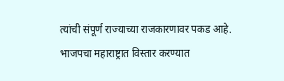त्यांची संपूर्ण राज्याच्या राजकारणावर पकड आहे. भाजपचा महाराष्ट्रात विस्तार करण्यात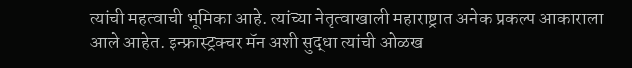त्यांची महत्वाची भूमिका आहे. त्यांच्या नेतृत्वाखाली महाराष्ट्रात अनेक प्रकल्प आकाराला आले आहेत. इन्फ्रास्ट्रक्चर मॅन अशी सुद्धा त्यांची ओळख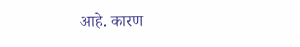आहे. कारण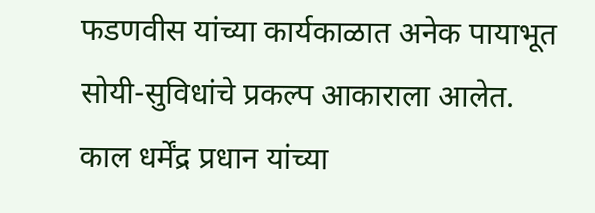फडणवीस यांच्या कार्यकाळात अनेक पायाभूत सोयी-सुविधांचे प्रकल्प आकाराला आलेत. काल धर्मेंद्र प्रधान यांच्या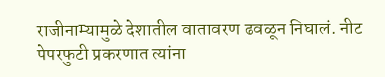राजीनाम्यामुळे देशातील वातावरण ढवळून निघालं. नीट पेपरफुटी प्रकरणात त्यांना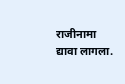राजीनामा द्यावा लागला.